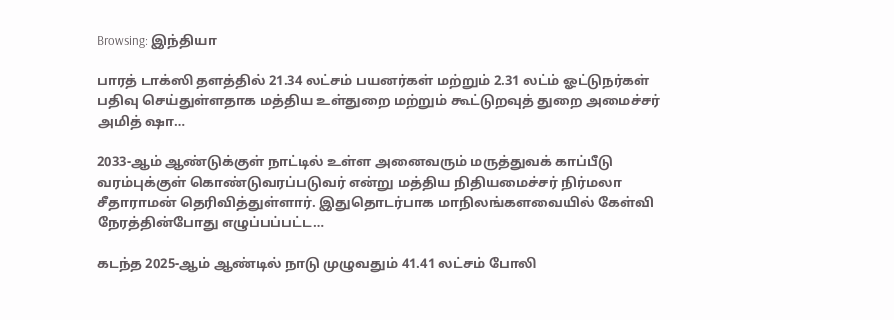Browsing: இந்தியா

பாரத் டாக்ஸி தளத்தில் 21.34 லட்சம் பயனர்கள் மற்றும் 2.31 லட்ம் ஓட்டுநர்கள் பதிவு செய்துள்ளதாக மத்திய உள்துறை மற்றும் கூட்டுறவுத் துறை அமைச்சர் அமித் ஷா…

2033-ஆம் ஆண்டுக்குள் நாட்டில் உள்ள அனைவரும் மருத்துவக் காப்பீடு வரம்புக்குள் கொண்டுவரப்படுவர் என்று மத்திய நிதியமைச்சர் நிர்மலா சீதாராமன் தெரிவித்துள்ளார். இதுதொடர்பாக மாநிலங்களவையில் கேள்வி நேரத்தின்போது எழுப்பப்பட்ட…

கடந்த 2025-ஆம் ஆண்டில் நாடு முழுவதும் 41.41 லட்சம் போலி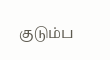குடும்ப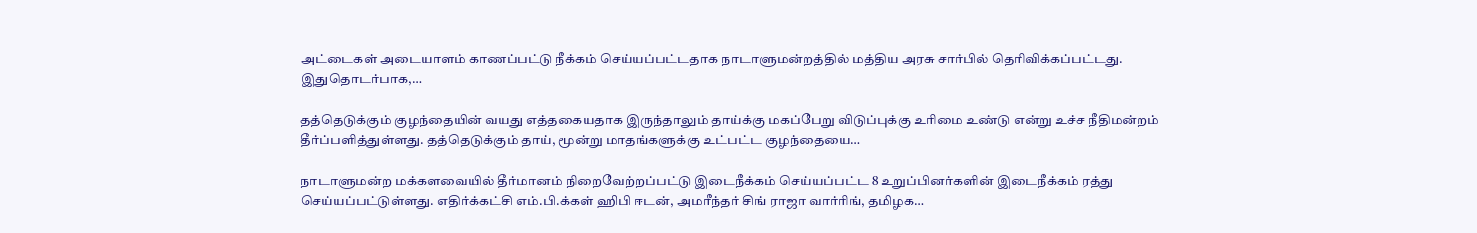அட்டைகள் அடையாளம் காணப்பட்டு நீக்கம் செய்யப்பட்டதாக நாடாளுமன்றத்தில் மத்திய அரசு சார்பில் தெரிவிக்கப்பட்டது. இதுதொடர்பாக,…

தத்தெடுக்கும் குழந்தையின் வயது எத்தகையதாக இருந்தாலும் தாய்க்கு மகப்பேறு விடுப்புக்கு உரிமை உண்டு என்று உச்ச நீதிமன்றம் தீர்ப்பளித்துள்ளது. தத்தெடுக்கும் தாய், மூன்று மாதங்களுக்கு உட்பட்ட குழந்தையை…

நாடாளுமன்ற மக்களவையில் தீர்மானம் நிறைவேற்றப்பட்டு இடைநீக்கம் செய்யப்பட்ட 8 உறுப்பினர்களின் இடைநீக்கம் ரத்து செய்யப்பட்டுள்ளது. எதிர்க்கட்சி எம்.பி.க்கள் ஹிபி ஈடன், அமரீந்தர் சிங் ராஜா வார்ரிங், தமிழக…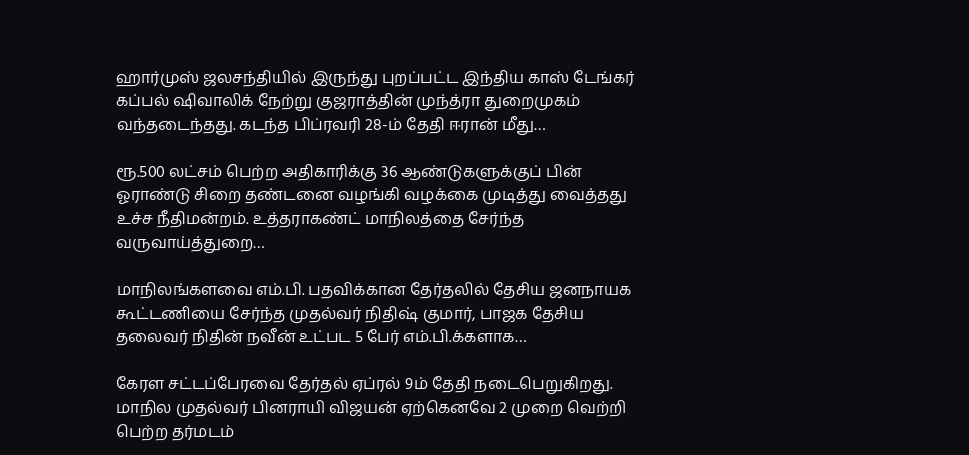ஹார்முஸ் ஜலசந்தியில் இருந்து புறப்பட்ட இந்திய காஸ் டேங்கர் கப்பல் ஷிவாலிக் நேற்று குஜராத்தின் முந்த்ரா துறைமுகம் வந்தடைந்தது. கடந்த பிப்ரவரி 28-ம் தேதி ஈரான் மீது…

ரூ.500 லட்சம் பெற்ற அதிகாரிக்கு 36 ஆண்டுகளுக்குப் பின் ஓராண்டு சிறை தண்டனை வழங்கி வழக்கை முடித்து வைத்தது உச்ச நீதிமன்றம். உத்தராகண்ட் மாநிலத்தை சேர்ந்த வருவாய்த்துறை…

மாநிலங்களவை எம்.பி. பதவிக்கான தேர்தலில் தேசிய ஜனநாயக கூட்டணியை சேர்ந்த முதல்வர் நிதிஷ் குமார், பாஜக தேசிய தலைவர் நிதின் நவீன் உட்பட 5 பேர் எம்.பி.க்களாக…

கேரள சட்டப்பேரவை தேர்தல் ஏப்ரல் 9ம் தேதி நடைபெறுகிறது. மாநில முதல்வர் பினராயி விஜயன் ஏற்கெனவே 2 முறை வெற்றி பெற்ற தர்மடம்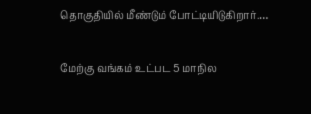தொகுதியில் மீண்டும் போட்டியிடுகிறார்.…

மேற்கு வங்கம் உட்பட 5 மாநில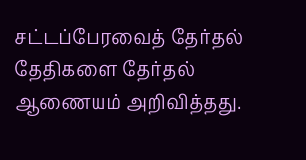சட்டப்பேரவைத் தேர்தல் தேதிகளை தேர்தல் ஆணையம் அறிவித்தது.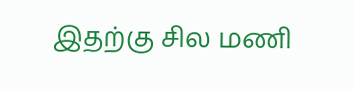இதற்கு சில மணி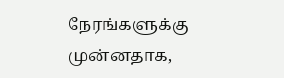நேரங்களுக்கு முன்னதாக,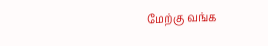மேற்கு வங்க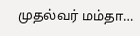முதல்வர் மம்தா…